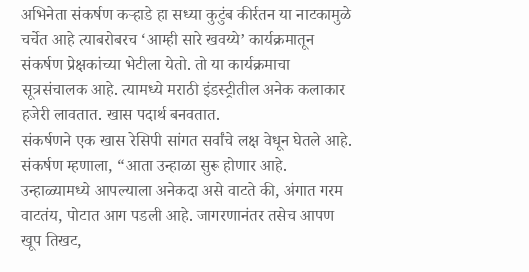अभिनेता संकर्षण कऱ्हाडे हा सध्या कुटुंब कीर्रतन या नाटकामुळे चर्चेत आहे त्याबरोबरच ‘आम्ही सारे खवय्ये’ कार्यक्रमातून संकर्षण प्रेक्षकांच्या भेटीला येतो. तो या कार्यक्रमाचा सूत्रसंचालक आहे. त्यामध्ये मराठी इंडस्ट्रीतील अनेक कलाकार हजेरी लावतात. खास पदार्थ बनवतात.
संकर्षणने एक खास रेसिपी सांगत सर्वांचे लक्ष वेधून घेतले आहे. संकर्षण म्हणाला, “आता उन्हाळा सुरू होणार आहे. उन्हाळ्यामध्ये आपल्याला अनेकदा असे वाटते की, अंगात गरम वाटतंय, पोटात आग पडली आहे. जागरणानंतर तसेच आपण खूप तिखट,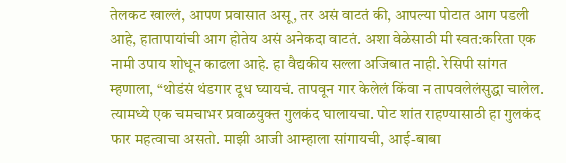तेलकट खाल्लं, आपण प्रवासात असू, तर असं वाटतं की, आपल्या पोटात आग पडली आहे, हातापायांची आग होतेय असं अनेकदा वाटतं. अशा वेळेसाठी मी स्वत:करिता एक नामी उपाय शोधून काढला आहे. हा वैद्यकीय सल्ला अजिबात नाही. रेसिपी सांगत म्हणाला, “थोडंसं थंडगार दूध घ्यायचं. तापवून गार केलेलं किंवा न तापवलेलंसुद्धा चालेल. त्यामध्ये एक चमचाभर प्रवाळयुक्त गुलकंद घालायचा. पोट शांत राहण्यासाठी हा गुलकंद फार महत्वाचा असतो. माझी आजी आम्हाला सांगायची, आई-बाबा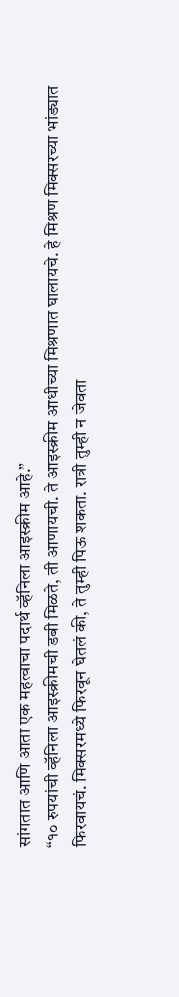सांगतात आणि आता एक महत्वाचा पदार्थ व्हॅनिला आइस्क्रीम आहे.”
“१० रुपयांची व्हॅनिला आइस्क्रीमची डबी मिळते, ती आणायची. ते आइस्क्रीम आधीच्या मिश्रणात घालायचे. हे मिश्रण मिक्सरच्या भांड्यात फिरवायचं. मिक्सरमध्ये फिरवून घेतलं की, ते तुम्ही पिऊ शकता. रात्री तुम्ही न जेवता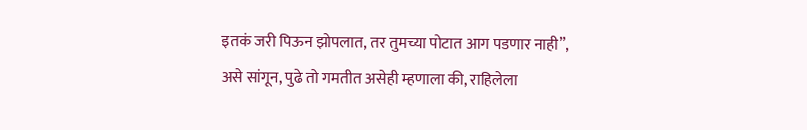इतकं जरी पिऊन झोपलात, तर तुमच्या पोटात आग पडणार नाही”, असे सांगून, पुढे तो गमतीत असेही म्हणाला की, राहिलेला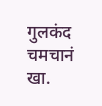गुलकंद चमचानं खा.